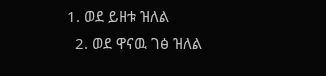1. ወደ ይዘቱ ዝለል
  2. ወደ ዋናዉ ገፅ ዝለል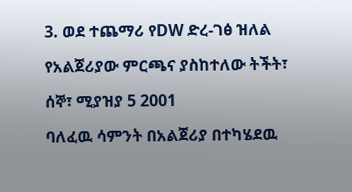3. ወደ ተጨማሪ የDW ድረ-ገፅ ዝለል

የአልጀሪያው ምርጫና ያስከተለው ትችት፣

ሰኞ፣ ሚያዝያ 5 2001

ባለፈዉ ሳምንት በአልጀሪያ በተካሄደዉ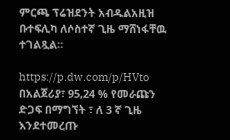ምርጫ ፕሬዝደንት አብዱልአዚዝ ቡተፍሊካ ለሶስተኛ ጊዜ ማሸነፋቸዉ ተገልጿል።

https://p.dw.com/p/HVto
በአልጀሪያ፣ 95,24 % የመራጩን ድጋፍ በማግኘት ፣ ለ 3 ኛ ጊዜ እንደተመረጡ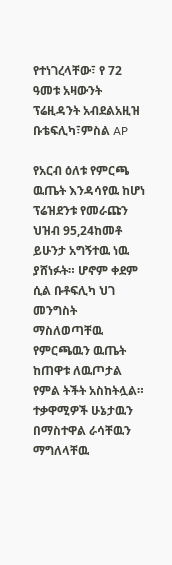የተነገረላቸው፣ የ 72 ዓመቱ አዛውንት ፕሬዚዳንት አብደልአዚዝ ቡቴፍሊካ፣ምስል AP

የአርብ ዕለቱ የምርጫ ዉጤት እንዳሳየዉ ከሆነ ፕሬዝደንቱ የመራጩን ህዝብ 95,24ከመቶ ይሁንታ አግኝተዉ ነዉ ያሸነፉት። ሆኖም ቀደም ሲል ቡቶፍሊካ ህገ መንግስት ማስለወጣቸዉ የምርጫዉን ዉጤት ከጠዋቱ ለዉጦታል የምል ትችት አስከትሏል። ተቃዋሚዎች ሁኔታዉን በማስተዋል ራሳቸዉን ማግለላቸዉ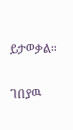ይታወቃል።

ገበያዉ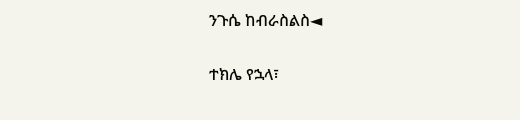ንጉሴ ከብራስልስ◄

ተክሌ የኋላ፣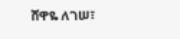ሸዋዬ ለገሠ፣